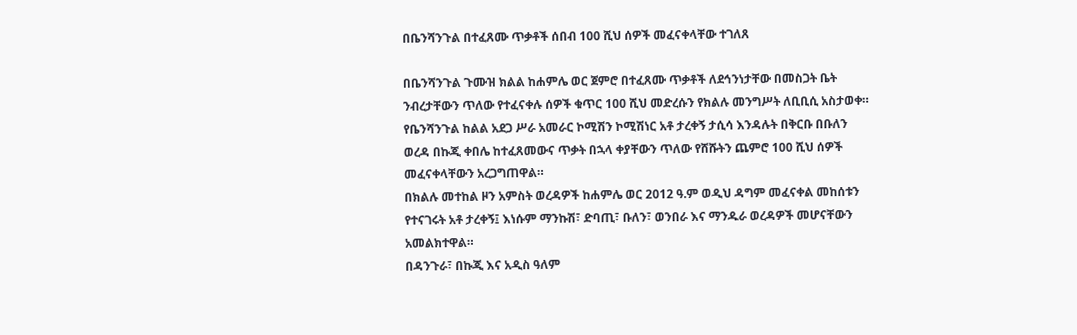በቤንሻንጉል በተፈጸሙ ጥቃቶች ሰበብ 100 ሺህ ሰዎች መፈናቀላቸው ተገለጸ

በቤንሻንጉል ጉሙዝ ክልል ከሐምሌ ወር ጀምሮ በተፈጸሙ ጥቃቶች ለደኅንነታቸው በመስጋት ቤት ንብረታቸውን ጥለው የተፈናቀሉ ሰዎች ቁጥር 100 ሺህ መድረሱን የክልሉ መንግሥት ለቢቢሲ አስታወቀ።
የቤንሻንጉል ከልል አደጋ ሥራ አመራር ኮሚሽን ኮሚሽነር አቶ ታረቀኝ ታሲሳ እንዳሉት በቅርቡ በቡለን ወረዳ በኩጂ ቀበሌ ከተፈጸመውና ጥቃት በኋላ ቀያቸውን ጥለው የሸሹትን ጨምሮ 100 ሺህ ሰዎች መፈናቀላቸውን አረጋግጠዋል።
በክልሉ መተከል ዞን አምስት ወረዳዎች ከሐምሌ ወር 2012 ዓ.ም ወዲህ ዳግም መፈናቀል መከሰቱን የተናገሩት አቶ ታረቀኝ፤ እነሱም ማንኩሽ፣ ድባጢ፣ ቡለን፣ ወንበራ እና ማንዱራ ወረዳዎች መሆናቸውን አመልክተዋል።
በዳንጉራ፣ በኩጂ እና አዲስ ዓለም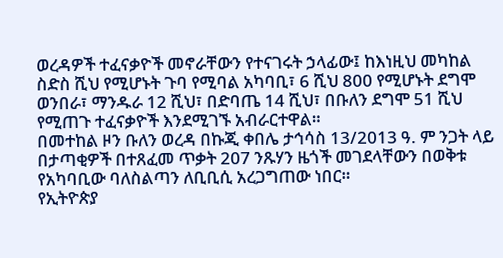ወረዳዎች ተፈናቃዮች መኖራቸውን የተናገሩት ኃላፊው፤ ከእነዚህ መካከል ስድስ ሺህ የሚሆኑት ጉባ የሚባል አካባቢ፣ 6 ሺህ 800 የሚሆኑት ደግሞ ወንበራ፣ ማንዱራ 12 ሺህ፣ በድባጤ 14 ሺህ፣ በቡለን ደግሞ 51 ሺህ የሚጠጉ ተፈናቃዮች እንደሚገኙ አብራርተዋል።
በመተከል ዞን ቡለን ወረዳ በኩጂ ቀበሌ ታኅሳስ 13/2013 ዓ. ም ንጋት ላይ በታጣቂዎች በተጸፈመ ጥቃት 207 ንጹሃን ዜጎች መገደላቸውን በወቅቱ የአካባቢው ባለስልጣን ለቢቢሲ አረጋግጠው ነበር።
የኢትዮጵያ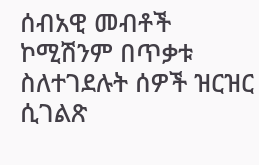ሰብአዊ መብቶች ኮሚሽንም በጥቃቱ ስለተገደሉት ሰዎች ዝርዝር ሲገልጽ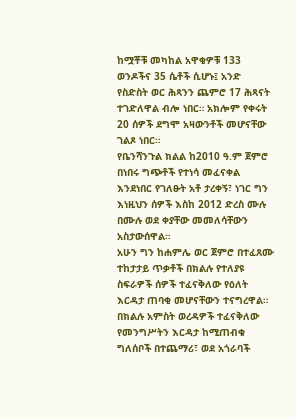ከሟቾቹ መካከል አዋቂዎቹ 133 ወንዶችና 35 ሴቶች ሲሆኑ፤ አንድ የስድስት ወር ሕጻንን ጨምሮ 17 ሕጻናት ተገድለዋል ብሎ ነበር። አክሎም የቀሩት 20 ሰዎች ደግሞ አዛውንቶች መሆናቸው ገልጾ ነበር።
የቤንሻንጉል ክልል ከ2010 ዓ.ም ጀምሮ በነበሩ ግጭቶች የተነሳ መፈናቀል እንደነበር የገለፁት አቶ ታረቀኝ፣ ነገር ግን እነዚህን ሰዎች እስከ 2012 ድረስ ሙሉ በሙሉ ወደ ቀያቸው መመለሳቸውን አስታውሰዋል።
አሁን ግን ከሐምሌ ወር ጀምሮ በተፈጸሙ ተከታታይ ጥቃቶች በክልሉ የተለያዩ ስፍራዎች ሰዎች ተፈናቅለው የዕለት እርዳታ ጠባቂ መሆናቸውን ተናግረዋል።
በክልሉ አምስት ወረዳዎች ተፈናቅለው የመንግሥትን እርዳታ ከሚጠብቁ ግለሰቦች በተጨማሪ፣ ወደ አጎራባች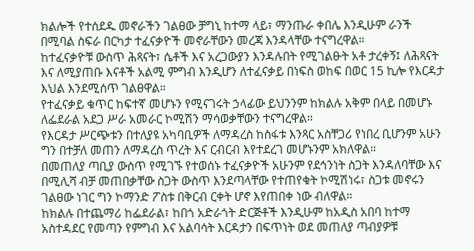ክልሎች የተሰደዱ መኖራችን ገልፀው ቻግኒ ከተማ ላይ፣ ማንጡራ ቀበሌ እንዲሁም ራንች በሚባል ስፍራ በርካታ ተፈናቃዮች መኖራቸውን መረጃ እንዳላቸው ተናግረዋል።
ከተፈናቃዮቹ ውስጥ ሕጻናት፣ ሴቶች እና አረጋውያን እንዳሉበት የሚገልፁት አቶ ታረቀኝ፤ ለሕጻናት እና ለሚያጠቡ እናቶች አልሚ ምግብ እንዲሆን ለተፈናቃይ በነፍስ ወከፍ በወር 15 ኪሎ የእርዳታ እህል እንደሚሰጥ ገልፀዋል።
የተፈናቃይ ቁጥር ከፍተኛ መሆኑን የሚናገሩት ኃላፊው ይህንንም ከክልሉ አቅም በላይ በመሆኑ ለፌደራል አደጋ ሥራ አመራር ኮሚሽን ማሳወቃቸውን ተናግረዋል።
የእርዳታ ሥርጭቱን በተለያዩ አካባቢዎች ለማዳረስ ከስፋቱ እንጻር አስቸጋሪ የነበረ ቢሆንም አሁን ግን በተቻለ መጠን ለማዳረስ ጥረት እና ርብርብ እየተደረገ መሆኑንም አክለዋል።
በመጠለያ ጣቢያ ውስጥ የሚገኙ የተወሰኑ ተፈናቃዮች አሁንም የደኅንነት ስጋት እንዳለባቸው እና በሚሊሻ ብቻ መጠበቃቸው ስጋት ውስጥ እንደጣላቸው የተጠየቁት ኮሚሽነሩ፣ ስጋቱ መኖሩን ገልፀው ነገር ግን ኮማንድ ፖስቱ በቅርብ ርቀት ሆኖ እየጠበቀ ነው ብለዋል።
ከክልሉ በተጨማሪ ከፌደራል፣ ከበጎ አድራጎት ድርጅቶች እንዲሁም ከአዲስ አበባ ከተማ አስተዳደር የመጣን የምግብ እና አልባሳት እርዳታን በፍጥነት ወደ መጠለያ ጣብያዎቹ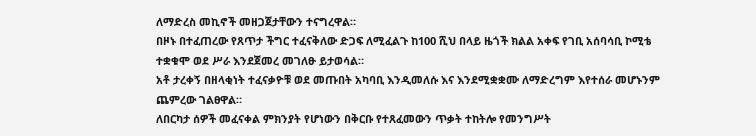ለማድረስ መኪኖች መዘጋጀታቸውን ተናግረዋል።
በዞኑ በተፈጠረው የጸጥታ ችግር ተፈናቅለው ድጋፍ ለሚፈልጉ ከ100 ሺህ በላይ ዜጎች ክልል አቀፍ የገቢ አሰባሳቢ ኮሚቴ ተቋቁሞ ወደ ሥራ እንደጀመረ መገለፁ ይታወሳል።
አቶ ታረቀኝ በዘላቂነት ተፈናቃዮቹ ወደ መጡበት አካባቢ እንዲመለሱ እና እንደሚቋቋሙ ለማድረግም እየተሰራ መሆኑንም ጨምረው ገልፀዋል።
ለበርካታ ሰዎች መፈናቀል ምክንያት የሆነውን በቅርቡ የተጸፈመውን ጥቃት ተከትሎ የመንግሥት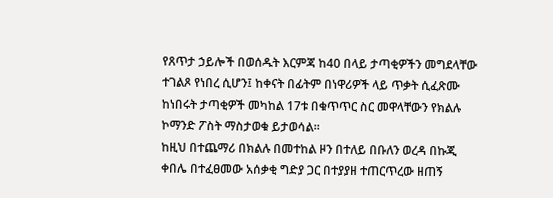የጸጥታ ኃይሎች በወሰዱት እርምጃ ከ40 በላይ ታጣቂዎችን መግደላቸው ተገልጾ የነበረ ሲሆን፤ ከቀናት በፊትም በነዋሪዎች ላይ ጥቃት ሲፈጽሙ ከነበሩት ታጣቂዎች መካከል 17ቱ በቁጥጥር ስር መዋላቸውን የክልሉ ኮማንድ ፖስት ማስታወቁ ይታወሳል።
ከዚህ በተጨማሪ በክልሉ በመተከል ዞን በተለይ በቡለን ወረዳ በኩጂ ቀበሌ በተፈፀመው አሰቃቂ ግድያ ጋር በተያያዘ ተጠርጥረው ዘጠኝ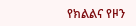የክልልና የዞን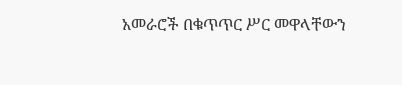አመራሮች በቁጥጥር ሥር መዋላቸውን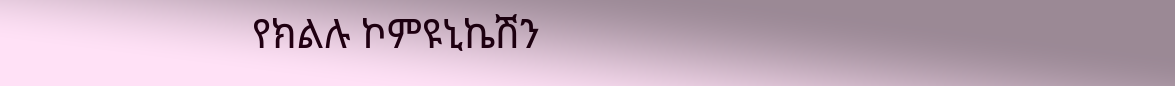የክልሉ ኮምዩኒኬሽን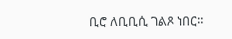ቢሮ ለቢቢሲ ገልጾ ነበር።